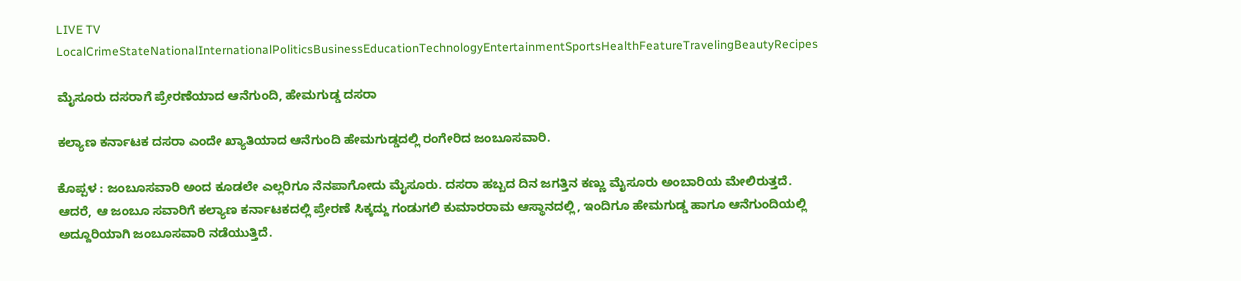LIVE TV LocalCrimeStateNationalInternationalPoliticsBusinessEducationTechnologyEntertainmentSportsHealthFeatureTravelingBeautyRecipes

ಮೈಸೂರು ದಸರಾಗೆ ಪ್ರೇರಣೆಯಾದ ಆನೆಗುಂದಿ, ಹೇಮಗುಡ್ಡ ದಸರಾ

ಕಲ್ಯಾಣ ಕರ್ನಾಟಕ ದಸರಾ ಎಂದೇ ಖ್ಯಾತಿಯಾದ ಆನೆಗುಂದಿ ಹೇಮಗುಡ್ಡದಲ್ಲಿ ರಂಗೇರಿದ ಜಂಬೂಸವಾರಿ.

ಕೊಪ್ಪಳ : ಜಂಬೂಸವಾರಿ ಅಂದ ಕೂಡಲೇ ಎಲ್ಲರಿಗೂ ನೆನಪಾಗೋದು ಮೈಸೂರು. ದಸರಾ ಹಬ್ಬದ ದಿನ ಜಗತ್ತಿನ ಕಣ್ಣು ಮೈಸೂರು ಅಂಬಾರಿಯ ಮೇಲಿರುತ್ತದೆ. ಆದರೆ, ಆ ಜಂಬೂ ಸವಾರಿಗೆ ಕಲ್ಯಾಣ ಕರ್ನಾಟಕದಲ್ಲಿ ಪ್ರೇರಣೆ ಸಿಕ್ಕದ್ದು ಗಂಡುಗಲಿ ಕುಮಾರರಾಮ ಆಸ್ಥಾನದಲ್ಲಿ, ಇಂದಿಗೂ ಹೇಮಗುಡ್ಡ ಹಾಗೂ ಆನೆಗುಂದಿಯಲ್ಲಿ ಅದ್ದೂರಿಯಾಗಿ ಜಂಬೂಸವಾರಿ ನಡೆಯುತ್ತಿದೆ.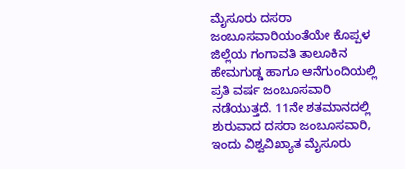ಮೈಸೂರು ದಸರಾ ಜಂಬೂಸವಾರಿಯಂತೆಯೇ ಕೊಪ್ಪಳ ಜಿಲ್ಲೆಯ ಗಂಗಾವತಿ ತಾಲೂಕಿನ ಹೇಮಗುಡ್ಡ ಹಾಗೂ ಆನೆಗುಂದಿಯಲ್ಲಿ ಪ್ರತಿ ವರ್ಷ ಜಂಬೂಸವಾರಿ ನಡೆಯುತ್ತದೆ. 11ನೇ ಶತಮಾನದಲ್ಲಿ ಶುರುವಾದ ದಸರಾ ಜಂಬೂಸವಾರಿ, ಇಂದು ವಿಶ್ವವಿಖ್ಯಾತ ಮೈಸೂರು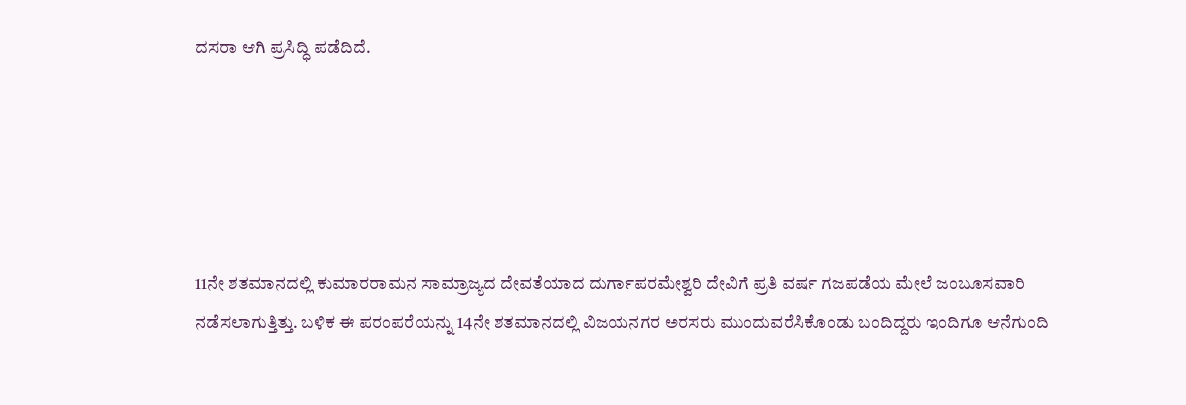ದಸರಾ ಆಗಿ ಪ್ರಸಿದ್ಧಿ ಪಡೆದಿದೆ.





11ನೇ ಶತಮಾನದಲ್ಲಿ ಕುಮಾರರಾಮನ ಸಾಮ್ರಾಜ್ಯದ ದೇವತೆಯಾದ ದುರ್ಗಾಪರಮೇಶ್ವರಿ ದೇವಿಗೆ ಪ್ರತಿ ವರ್ಷ ಗಜಪಡೆಯ ಮೇಲೆ ಜಂಬೂಸವಾರಿ ನಡೆಸಲಾಗುತ್ತಿತ್ತು. ಬಳಿಕ ಈ ಪರಂಪರೆಯನ್ನು 14ನೇ ಶತಮಾನದಲ್ಲಿ ವಿಜಯನಗರ ಅರಸರು ಮುಂದುವರೆಸಿಕೊಂಡು ಬಂದಿದ್ದರು ಇಂದಿಗೂ ಆನೆಗುಂದಿ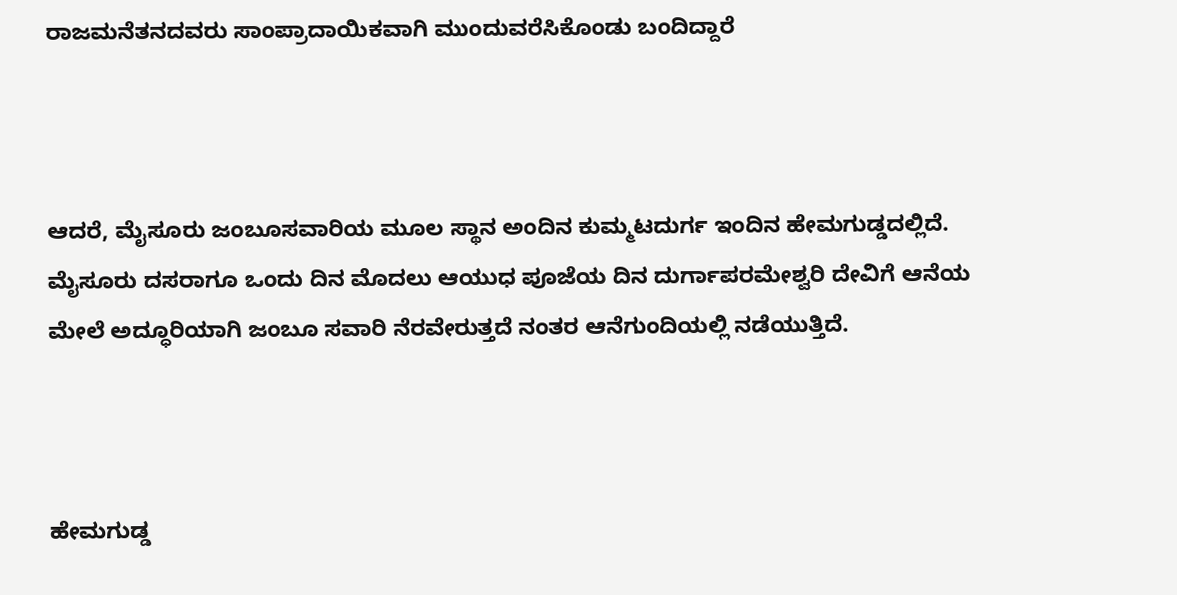ರಾಜಮನೆತನದವರು ಸಾಂಪ್ರಾದಾಯಿಕವಾಗಿ ಮುಂದುವರೆಸಿಕೊಂಡು ಬಂದಿದ್ದಾರೆ



ಆದರೆ, ಮೈಸೂರು ಜಂಬೂಸವಾರಿಯ ಮೂಲ ಸ್ಥಾನ ಅಂದಿನ ಕುಮ್ಮಟದುರ್ಗ ಇಂದಿನ ಹೇಮಗುಡ್ಡದಲ್ಲಿದೆ. ಮೈಸೂರು ದಸರಾಗೂ ಒಂದು ದಿನ ಮೊದಲು ಆಯುಧ ಪೂಜೆಯ ದಿನ ದುರ್ಗಾಪರಮೇಶ್ವರಿ ದೇವಿಗೆ ಆನೆಯ ಮೇಲೆ ಅದ್ಧೂರಿಯಾಗಿ ಜಂಬೂ ಸವಾರಿ ನೆರವೇರುತ್ತದೆ ನಂತರ ಆನೆಗುಂದಿಯಲ್ಲಿ ನಡೆಯುತ್ತಿದೆ.



ಹೇಮಗುಡ್ಡ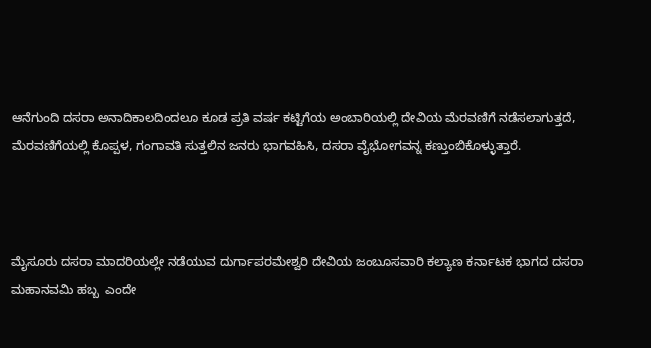ಆನೆಗುಂದಿ ದಸರಾ ಅನಾದಿಕಾಲದಿಂದಲೂ ಕೂಡ ಪ್ರತಿ ವರ್ಷ ಕಟ್ಟಿಗೆಯ ಅಂಬಾರಿಯಲ್ಲಿ ದೇವಿಯ ಮೆರವಣಿಗೆ ನಡೆಸಲಾಗುತ್ತದೆ, ಮೆರವಣಿಗೆಯಲ್ಲಿ ಕೊಪ್ಪಳ, ಗಂಗಾವತಿ ಸುತ್ತಲಿನ ಜನರು ಭಾಗವಹಿಸಿ, ದಸರಾ ವೈಭೋಗವನ್ನ ಕಣ್ತುಂಬಿಕೊಳ್ಳುತ್ತಾರೆ.



ಮೈಸೂರು ದಸರಾ ಮಾದರಿಯಲ್ಲೇ ನಡೆಯುವ ದುರ್ಗಾಪರಮೇಶ್ವರಿ ದೇವಿಯ ಜಂಬೂಸವಾರಿ ಕಲ್ಯಾಣ ಕರ್ನಾಟಕ ಭಾಗದ ದಸರಾ ಮಹಾನವಮಿ ಹಬ್ಬ  ಎಂದೇ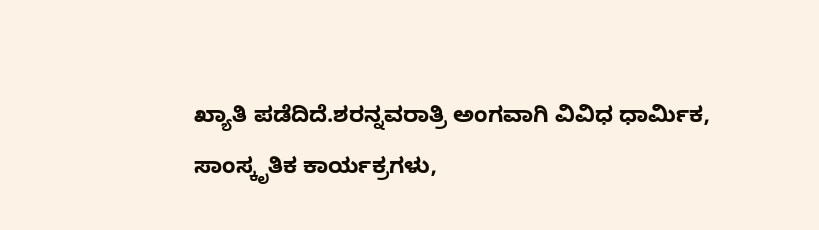ಖ್ಯಾತಿ ಪಡೆದಿದೆ.ಶರನ್ನವರಾತ್ರಿ ಅಂಗವಾಗಿ ವಿವಿಧ ಧಾರ್ಮಿಕ, ಸಾಂಸ್ಕೃತಿಕ ಕಾರ್ಯಕ್ರಗಳು,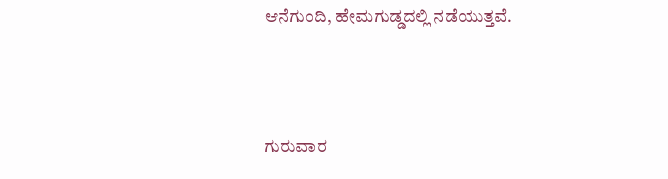ಆನೆಗುಂದಿ, ಹೇಮಗುಡ್ಡದಲ್ಲಿ ನಡೆಯುತ್ತವೆ.



ಗುರುವಾರ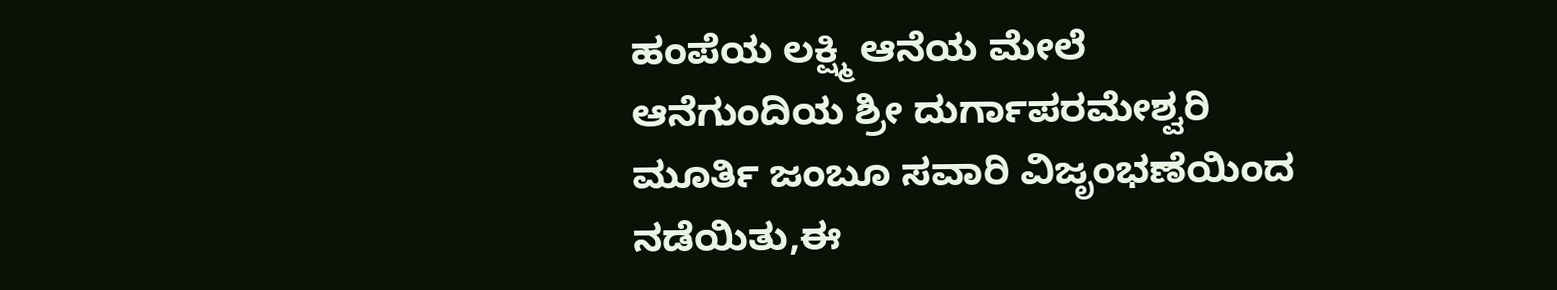ಹಂಪೆಯ ಲಕ್ಷ್ಮಿ ಆನೆಯ ಮೇಲೆ ಆನೆಗುಂದಿಯ ಶ್ರೀ ದುರ್ಗಾಪರಮೇಶ್ವರಿ ಮೂರ್ತಿ ಜಂಬೂ ಸವಾರಿ ವಿಜೃಂಭಣೆಯಿಂದ ನಡೆಯಿತು,ಈ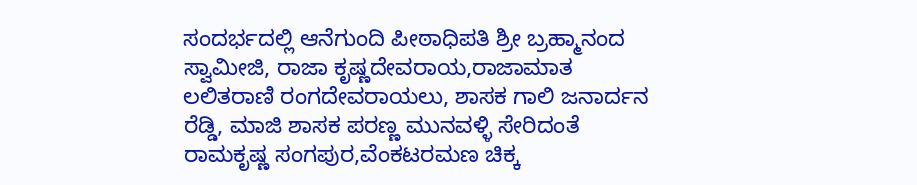ಸಂದರ್ಭದಲ್ಲಿ ಆನೆಗುಂದಿ ಪೀಠಾಧಿಪತಿ ಶ್ರೀ ಬ್ರಹ್ಮಾನಂದ ಸ್ವಾಮೀಜಿ, ರಾಜಾ ಕೃಷ್ಣದೇವರಾಯ,ರಾಜಾಮಾತ ಲಲಿತರಾಣಿ ರಂಗದೇವರಾಯಲು, ಶಾಸಕ ಗಾಲಿ ಜನಾರ್ದನ ರೆಡ್ಡಿ, ಮಾಜಿ ಶಾಸಕ ಪರಣ್ಣ ಮುನವಳ್ಳಿ ಸೇರಿದಂತೆ ರಾಮಕೃಷ್ಣ ಸಂಗಪುರ,ವೆಂಕಟರಮಣ ಚಿಕ್ಕ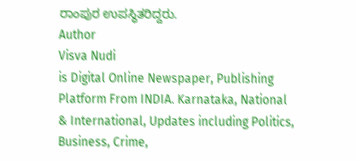ರಾಂಪುರ ಉಪಸ್ಥಿತರಿದ್ದರು.
Author
Visva Nudi
is Digital Online Newspaper, Publishing Platform From INDIA. Karnataka, National & International, Updates including Politics, Business, Crime,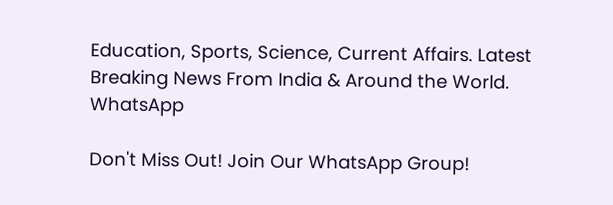Education, Sports, Science, Current Affairs. Latest Breaking News From India & Around the World.
WhatsApp

Don't Miss Out! Join Our WhatsApp Group!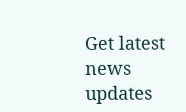Get latest news updates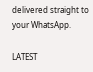delivered straight to your WhatsApp.

LATEST